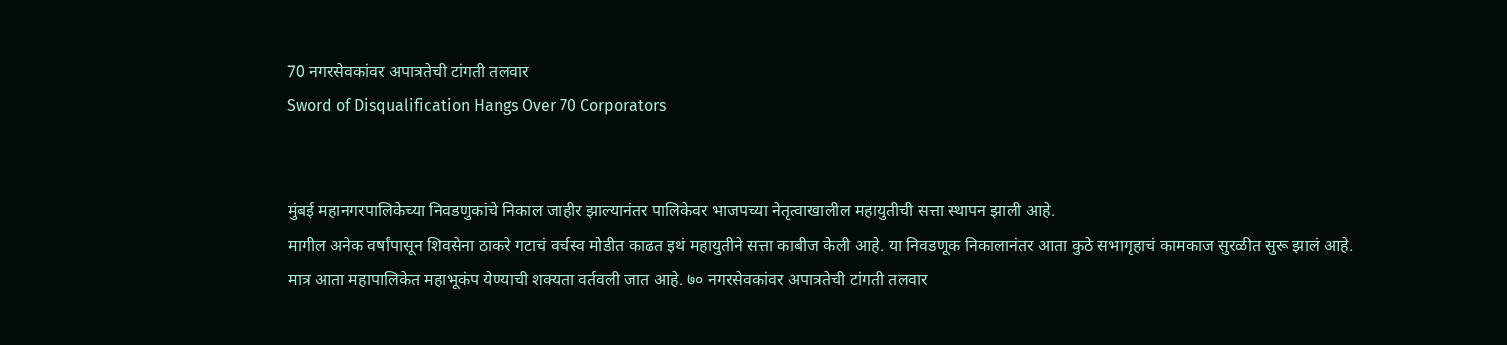70 नगरसेवकांवर अपात्रतेची टांगती तलवार
Sword of Disqualification Hangs Over 70 Corporators


मुंबई महानगरपालिकेच्या निवडणुकांचे निकाल जाहीर झाल्यानंतर पालिकेवर भाजपच्या नेतृत्वाखालील महायुतीची सत्ता स्थापन झाली आहे.
मागील अनेक वर्षांपासून शिवसेना ठाकरे गटाचं वर्चस्व मोडीत काढत इथं महायुतीने सत्ता काबीज केली आहे. या निवडणूक निकालानंतर आता कुठे सभागृहाचं कामकाज सुरळीत सुरू झालं आहे.
मात्र आता महापालिकेत महाभूकंप येण्याची शक्यता वर्तवली जात आहे. ७० नगरसेवकांवर अपात्रतेची टांगती तलवार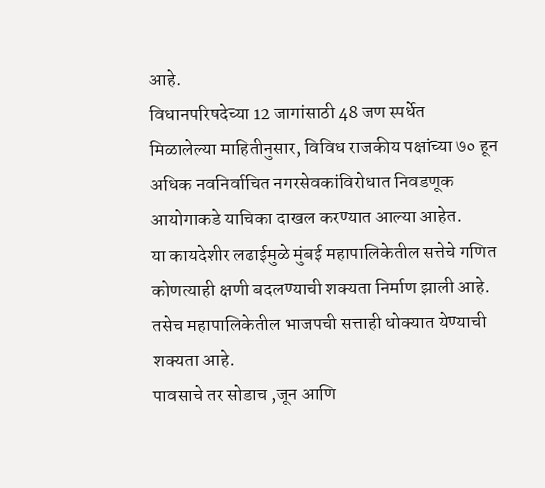आहे.
विधानपरिषदेच्या 12 जागांसाठी 48 जण स्पर्धेत
मिळालेल्या माहितीनुसार, विविध राजकीय पक्षांच्या ७० हून अधिक नवनिर्वाचित नगरसेवकांविरोधात निवडणूक आयोगाकडे याचिका दाखल करण्यात आल्या आहेत.
या कायदेशीर लढाईमुळे मुंबई महापालिकेतील सत्तेचे गणित कोणत्याही क्षणी बदलण्याची शक्यता निर्माण झाली आहे. तसेच महापालिकेतील भाजपची सत्ताही धोक्यात येण्याची शक्यता आहे.
पावसाचे तर सोडाच ,जून आणि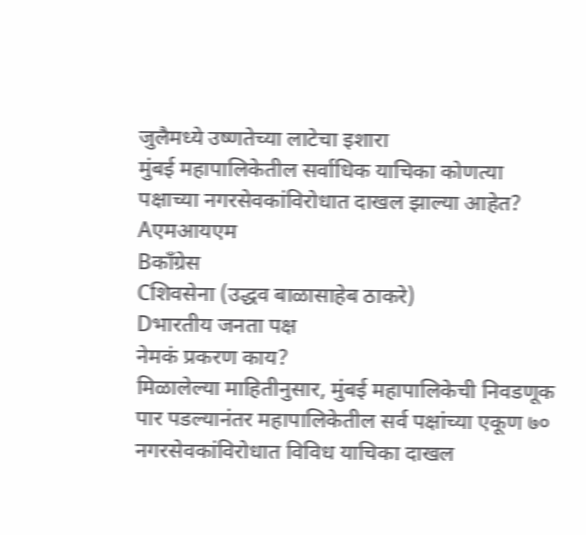जुलैमध्ये उष्णतेच्या लाटेचा इशारा
मुंबई महापालिकेतील सर्वाधिक याचिका कोणत्या पक्षाच्या नगरसेवकांविरोधात दाखल झाल्या आहेत?
Aएमआयएम
Bकाँग्रेस
Cशिवसेना (उद्धव बाळासाहेब ठाकरे)
Dभारतीय जनता पक्ष
नेमकं प्रकरण काय?
मिळालेल्या माहितीनुसार, मुंबई महापालिकेची निवडणूक पार पडल्यानंतर महापालिकेतील सर्व पक्षांच्या एकूण ७० नगरसेवकांविरोधात विविध याचिका दाखल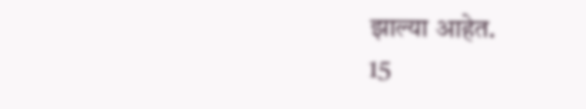झाल्या आहेत.
15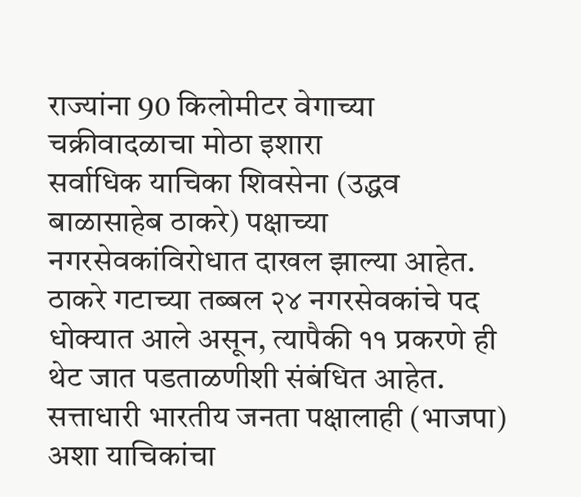राज्यांना 90 किलोमीटर वेगाच्या चक्रीवादळाचा मोठा इशारा
सर्वाधिक याचिका शिवसेना (उद्धव बाळासाहेब ठाकरे) पक्षाच्या नगरसेवकांविरोधात दाखल झाल्या आहेत. ठाकरे गटाच्या तब्बल २४ नगरसेवकांचे पद धोक्यात आले असून, त्यापैकी ११ प्रकरणे ही थेट जात पडताळणीशी संबंधित आहेत.
सत्ताधारी भारतीय जनता पक्षालाही (भाजपा) अशा याचिकांचा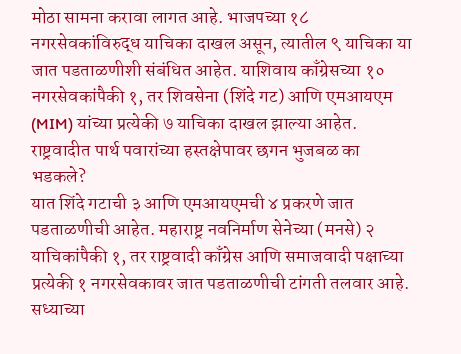मोठा सामना करावा लागत आहे. भाजपच्या १८ नगरसेवकांविरुद्ध याचिका दाखल असून, त्यातील ९ याचिका या जात पडताळणीशी संबंधित आहेत. याशिवाय काँग्रेसच्या १० नगरसेवकांपैकी १, तर शिवसेना (शिंदे गट) आणि एमआयएम (MIM) यांच्या प्रत्येकी ७ याचिका दाखल झाल्या आहेत.
राष्ट्रवादीत पार्थ पवारांच्या हस्तक्षेपावर छगन भुजबळ का भडकले?
यात शिंदे गटाची ३ आणि एमआयएमची ४ प्रकरणे जात पडताळणीची आहेत. महाराष्ट्र नवनिर्माण सेनेच्या (मनसे) २ याचिकांपैकी १, तर राष्ट्रवादी काँग्रेस आणि समाजवादी पक्षाच्या प्रत्येकी १ नगरसेवकावर जात पडताळणीची टांगती तलवार आहे.
सध्याच्या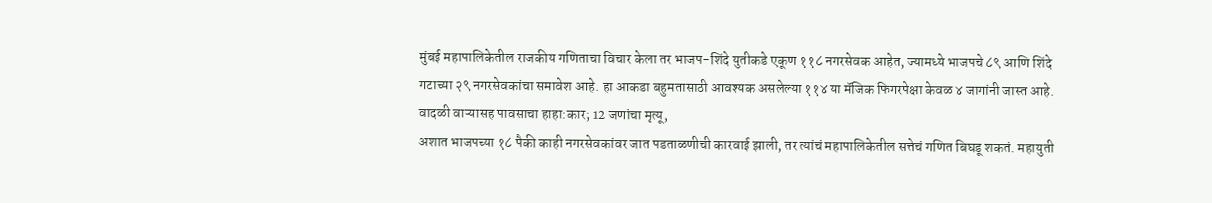मुंबई महापालिकेतील राजकीय गणिताचा विचार केला तर भाजप-शिंदे युतीकडे एकूण ११८ नगरसेवक आहेत, ज्यामध्ये भाजपचे ८९ आणि शिंदे गटाच्या २९ नगरसेवकांचा समावेश आहे. हा आकडा बहुमतासाठी आवश्यक असलेल्या ११४ या मॅजिक फिगरपेक्षा केवळ ४ जागांनी जास्त आहे.
वादळी वाऱ्यासह पावसाचा हाहा:कार; 12 जणांचा मृत्यू,
अशात भाजपच्या १८ पैकी काही नगरसेवकांवर जात पडताळणीची कारवाई झाली, तर त्यांचं महापालिकेतील सत्तेचं गणित बिघडू शकतं. महायुती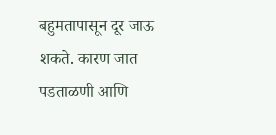बहुमतापासून दूर जाऊ शकते. कारण जात पडताळणी आणि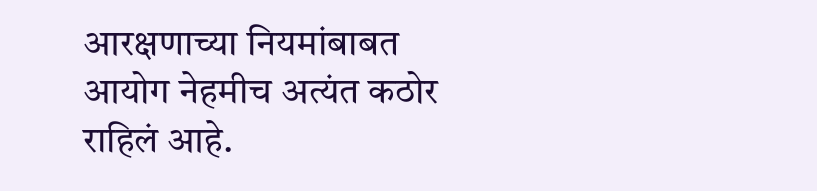आरक्षणाच्या नियमांबाबत आयोग नेहमीच अत्यंत कठोर राहिलं आहे.